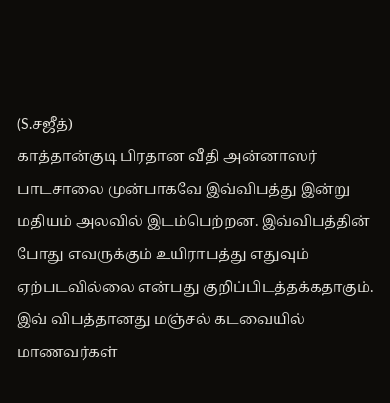(S.சஜீத்)
காத்தான்குடி பிரதான வீதி அன்னாஸர் பாடசாலை முன்பாகவே இவ்விபத்து இன்று மதியம் அலவில் இடம்பெற்றன. இவ்விபத்தின் போது எவருக்கும் உயிராபத்து எதுவும் ஏற்படவில்லை என்பது குறிப்பிடத்தக்கதாகும்.
இவ் விபத்தானது மஞ்சல் கடவையில் மாணவர்கள்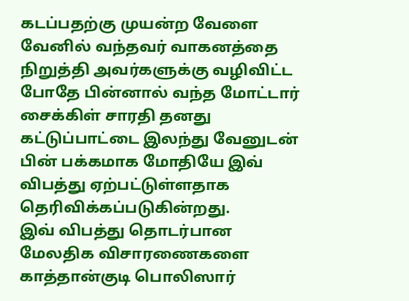கடப்பதற்கு முயன்ற வேளை வேனில் வந்தவர் வாகனத்தை நிறுத்தி அவர்களுக்கு வழிவிட்ட போதே பின்னால் வந்த மோட்டார் சைக்கிள் சாரதி தனது கட்டுப்பாட்டை இலந்து வேனுடன் பின் பக்கமாக மோதியே இவ் விபத்து ஏற்பட்டுள்ளதாக தெரிவிக்கப்படுகின்றது.
இவ் விபத்து தொடர்பான மேலதிக விசாரணைகளை காத்தான்குடி பொலிஸார்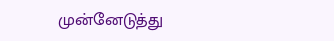முன்னேடுத்து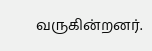வருகின்றனர்.